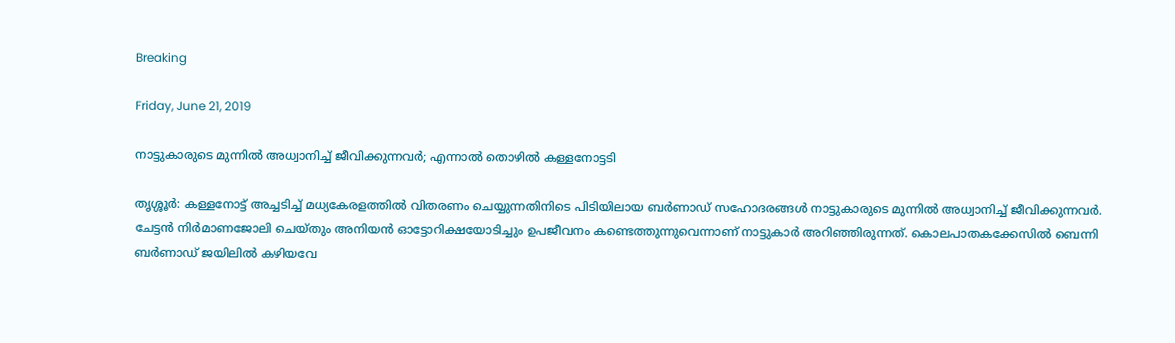Breaking

Friday, June 21, 2019

നാട്ടുകാരുടെ മുന്നില്‍ അധ്വാനിച്ച് ജീവിക്കുന്നവര്‍; എന്നാല്‍ തൊഴില്‍ കള്ളനോട്ടടി

തൃശ്ശൂർ: കള്ളനോട്ട് അച്ചടിച്ച് മധ്യകേരളത്തിൽ വിതരണം ചെയ്യുന്നതിനിടെ പിടിയിലായ ബർണാഡ് സഹോദരങ്ങൾ നാട്ടുകാരുടെ മുന്നിൽ അധ്വാനിച്ച് ജീവിക്കുന്നവർ. ചേട്ടൻ നിർമാണജോലി ചെയ്തും അനിയൻ ഓട്ടോറിക്ഷയോടിച്ചും ഉപജീവനം കണ്ടെത്തുന്നുവെന്നാണ് നാട്ടുകാർ അറിഞ്ഞിരുന്നത്. കൊലപാതകക്കേസിൽ ബെന്നി ബർണാഡ് ജയിലിൽ കഴിയവേ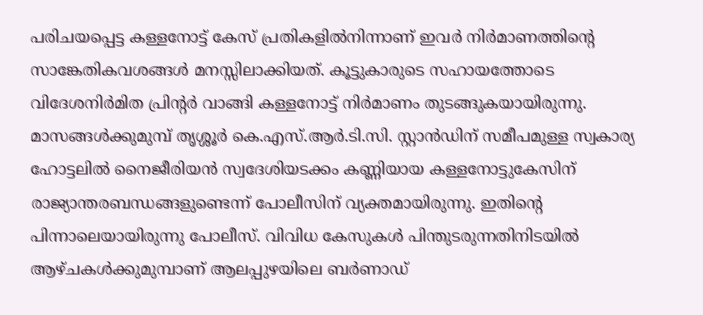പരിചയപ്പെട്ട കള്ളനോട്ട് കേസ് പ്രതികളിൽനിന്നാണ് ഇവർ നിർമാണത്തിന്റെ സാങ്കേതികവശങ്ങൾ മനസ്സിലാക്കിയത്. കൂട്ടുകാരുടെ സഹായത്തോടെ വിദേശനിർമിത പ്രിന്റർ വാങ്ങി കള്ളനോട്ട് നിർമാണം തുടങ്ങുകയായിരുന്നു. മാസങ്ങൾക്കുമുമ്പ് തൃശ്ശൂർ കെ.എസ്.ആർ.ടി.സി. സ്റ്റാൻഡിന് സമീപമുള്ള സ്വകാര്യ ഹോട്ടലിൽ നൈജീരിയൻ സ്വദേശിയടക്കം കണ്ണിയായ കള്ളനോട്ടുകേസിന് രാജ്യാന്തരബന്ധങ്ങളുണ്ടെന്ന് പോലീസിന് വ്യക്തമായിരുന്നു. ഇതിന്റെ പിന്നാലെയായിരുന്നു പോലീസ്. വിവിധ കേസുകൾ പിന്തുടരുന്നതിനിടയിൽ ആഴ്ചകൾക്കുമുമ്പാണ് ആലപ്പുഴയിലെ ബർണാഡ്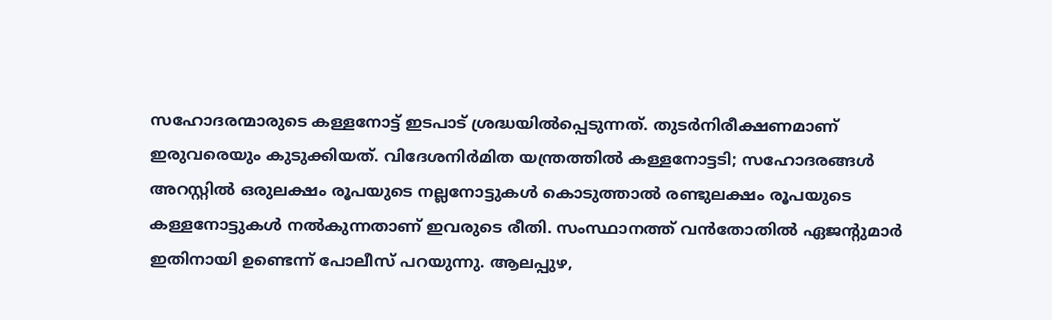സഹോദരന്മാരുടെ കള്ളനോട്ട് ഇടപാട് ശ്രദ്ധയിൽപ്പെടുന്നത്. തുടർനിരീക്ഷണമാണ് ഇരുവരെയും കുടുക്കിയത്. വിദേശനിർമിത യന്ത്രത്തിൽ കള്ളനോട്ടടി; സഹോദരങ്ങൾ അറസ്റ്റിൽ ഒരുലക്ഷം രൂപയുടെ നല്ലനോട്ടുകൾ കൊടുത്താൽ രണ്ടുലക്ഷം രൂപയുടെ കള്ളനോട്ടുകൾ നൽകുന്നതാണ് ഇവരുടെ രീതി. സംസ്ഥാനത്ത് വൻതോതിൽ ഏജന്റുമാർ ഇതിനായി ഉണ്ടെന്ന് പോലീസ് പറയുന്നു. ആലപ്പുഴ,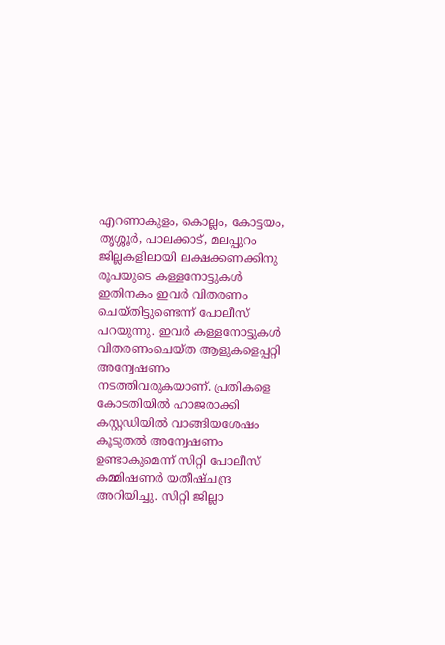എറണാകുളം, കൊല്ലം, കോട്ടയം, തൃശ്ശൂർ, പാലക്കാട്, മലപ്പുറം ജില്ലകളിലായി ലക്ഷക്കണക്കിനു രൂപയുടെ കള്ളനോട്ടുകൾ ഇതിനകം ഇവർ വിതരണം ചെയ്തിട്ടുണ്ടെന്ന് പോലീസ് പറയുന്നു. ഇവർ കള്ളനോട്ടുകൾ വിതരണംചെയ്ത ആളുകളെപ്പറ്റി അന്വേഷണം നടത്തിവരുകയാണ്. പ്രതികളെ കോടതിയിൽ ഹാജരാക്കി കസ്റ്റഡിയിൽ വാങ്ങിയശേഷം കൂടുതൽ അന്വേഷണം ഉണ്ടാകുമെന്ന് സിറ്റി പോലീസ് കമ്മിഷണർ യതീഷ്ചന്ദ്ര അറിയിച്ചു. സിറ്റി ജില്ലാ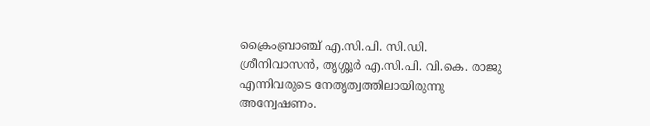ക്രൈംബ്രാഞ്ച് എ.സി.പി. സി.ഡി. ശ്രീനിവാസൻ, തൃശ്ശൂർ എ.സി.പി. വി.കെ. രാജു എന്നിവരുടെ നേതൃത്വത്തിലായിരുന്നു അന്വേഷണം.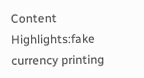Content Highlights:fake currency printing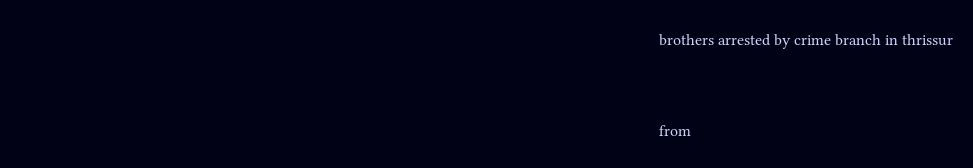brothers arrested by crime branch in thrissur


from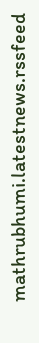mathrubhumi.latestnews.rssfeed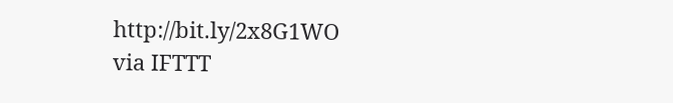http://bit.ly/2x8G1WO
via IFTTT